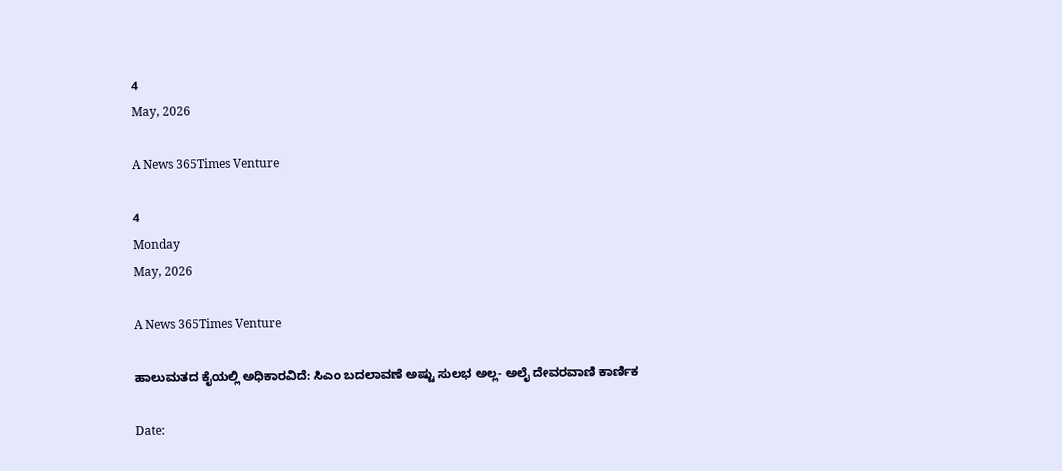4
May, 2026

A News 365Times Venture

4
Monday
May, 2026

A News 365Times Venture

ಹಾಲುಮತದ ಕೈಯಲ್ಲಿ ಅಧಿಕಾರವಿದೆ: ಸಿಎಂ ಬದಲಾವಣೆ ಅಷ್ಟು ಸುಲಭ ಅಲ್ಲ- ಅಲೈ ದೇವರವಾಣಿ ಕಾರ್ಣಿಕ

Date: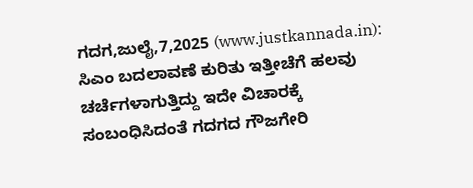ಗದಗ,ಜುಲೈ,7,2025 (www.justkannada.in):  ಸಿಎಂ ಬದಲಾವಣೆ ಕುರಿತು ಇತ್ತೀಚೆಗೆ ಹಲವು ಚರ್ಚೆಗಳಾಗುತ್ತಿದ್ದು ಇದೇ ವಿಚಾರಕ್ಕೆ ಸಂಬಂಧಿಸಿದಂತೆ ಗದಗದ ಗೌಜಗೇರಿ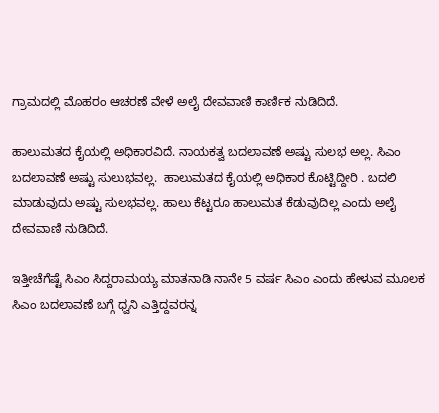ಗ್ರಾಮದಲ್ಲಿ ಮೊಹರಂ ಆಚರಣೆ ವೇಳೆ ಅಲೈ ದೇವವಾಣಿ ಕಾರ್ಣಿಕ ನುಡಿದಿದೆ.

ಹಾಲುಮತದ ಕೈಯಲ್ಲಿ ಅಧಿಕಾರವಿದೆ. ನಾಯಕತ್ವ ಬದಲಾವಣೆ ಅಷ್ಟು ಸುಲಭ ಅಲ್ಲ. ಸಿಎಂ ಬದಲಾವಣೆ ಅಷ್ಟು ಸುಲುಭವಲ್ಲ.  ಹಾಲುಮತದ ಕೈಯಲ್ಲಿ ಅಧಿಕಾರ ಕೊಟ್ಟಿದ್ದೀರಿ . ಬದಲಿ ಮಾಡುವುದು ಅಷ್ಟು ಸುಲಭವಲ್ಲ. ಹಾಲು ಕೆಟ್ಟರೂ ಹಾಲುಮತ ಕೆಡುವುದಿಲ್ಲ ಎಂದು ಅಲೈ ದೇವವಾಣಿ ನುಡಿದಿದೆ.

ಇತ್ತೀಚೆಗೆಷ್ಟೆ ಸಿಎಂ ಸಿದ್ದರಾಮಯ್ಯ ಮಾತನಾಡಿ ನಾನೇ 5 ವರ್ಷ ಸಿಎಂ ಎಂದು ಹೇಳುವ ಮೂಲಕ ಸಿಎಂ ಬದಲಾವಣೆ ಬಗ್ಗೆ ಧ್ವನಿ ಎತ್ತಿದ್ದವರನ್ನ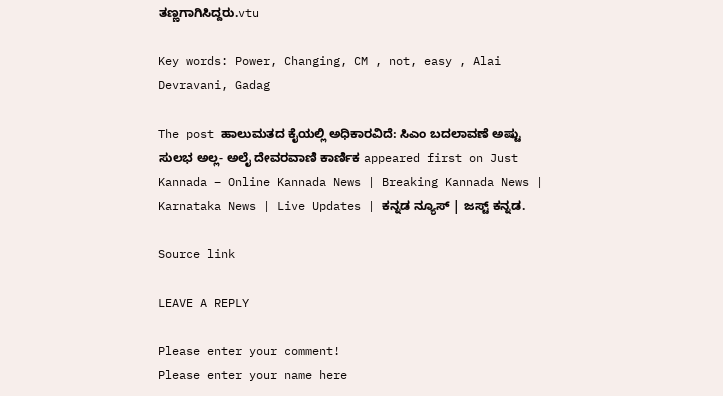ತಣ್ಣಗಾಗಿಸಿದ್ದರು.vtu

Key words: Power, Changing, CM , not, easy , Alai Devravani, Gadag

The post ಹಾಲುಮತದ ಕೈಯಲ್ಲಿ ಅಧಿಕಾರವಿದೆ: ಸಿಎಂ ಬದಲಾವಣೆ ಅಷ್ಟು ಸುಲಭ ಅಲ್ಲ- ಅಲೈ ದೇವರವಾಣಿ ಕಾರ್ಣಿಕ appeared first on Just Kannada – Online Kannada News | Breaking Kannada News | Karnataka News | Live Updates | ಕನ್ನಡ ನ್ಯೂಸ್ | ಜಸ್ಟ್ ಕನ್ನಡ.

Source link

LEAVE A REPLY

Please enter your comment!
Please enter your name here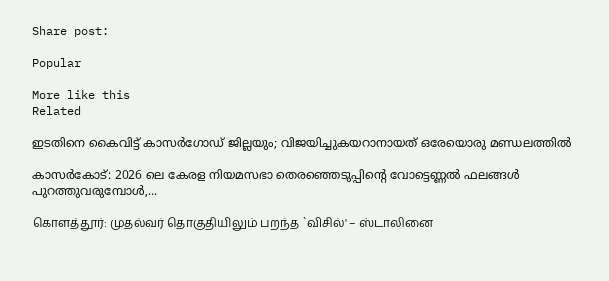Share post:

Popular

More like this
Related

ഇടതിനെ കൈവിട്ട് കാസര്‍ഗോഡ് ജില്ലയും; വിജയിച്ചുകയറാനായത് ഒരേയൊരു മണ്ഡലത്തില്‍

കാസര്‍കോട്: 2026 ലെ കേരള നിയമസഭാ തെരഞ്ഞെടുപ്പിന്റെ വോട്ടെണ്ണല്‍ ഫലങ്ങള്‍ പുറത്തുവരുമ്പോള്‍,...

கொளத்தூர்: முதல்வர் தொகுதியிலும் பறந்த `விசில்' – ஸ்டாலினை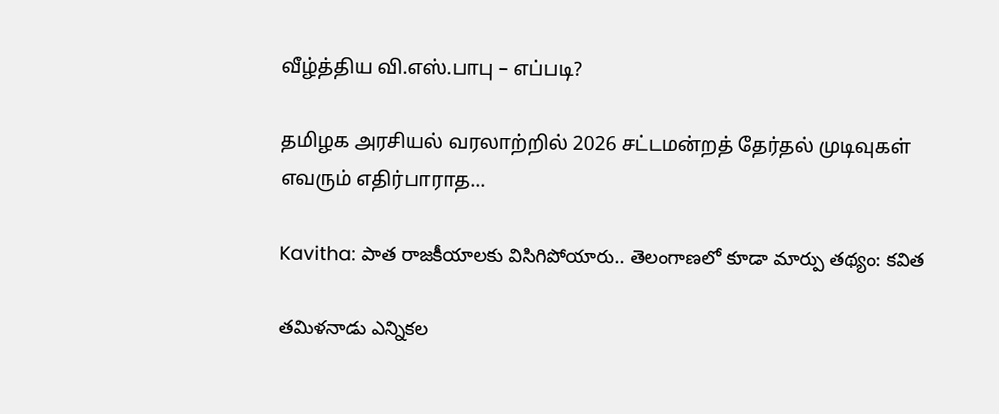வீழ்த்திய வி.எஸ்.பாபு – எப்படி?

தமிழக அரசியல் வரலாற்றில் 2026 சட்டமன்றத் தேர்தல் முடிவுகள் எவரும் எதிர்பாராத...

Kavitha: పాత రాజకీయాలకు విసిగిపోయారు.. తెలంగాణలో కూడా మార్పు తథ్యం: కవిత

తమిళనాడు ఎన్నికల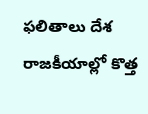ఫలితాలు దేశ రాజకీయాల్లో కొత్త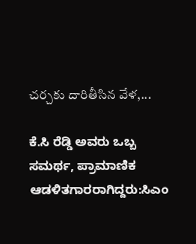చర్చకు దారితీసిన వేళ,...

ಕೆ.ಸಿ ರೆಡ್ಡಿ ಅವರು ಒಬ್ಬ ಸಮರ್ಥ, ಪ್ರಾಮಾಣಿಕ  ಆಡಳಿತಗಾರರಾಗಿದ್ದರು:ಸಿಎಂ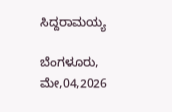ಸಿದ್ದರಾಮಯ್ಯ

ಬೆಂಗಳೂರು, ಮೇ,04,2026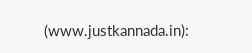(www.justkannada.in):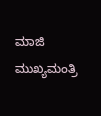ಮಾಜಿ ಮುಖ್ಯಮಂತ್ರಿ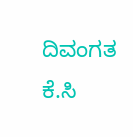ದಿವಂಗತ ಕೆ.ಸಿ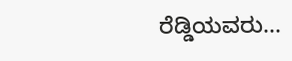ರೆಡ್ಡಿಯವರು...